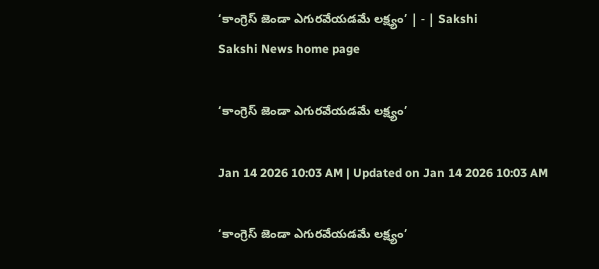‘కాంగ్రెస్‌ జెండా ఎగురవేయడమే లక్ష్యం’ | - | Sakshi
Sakshi News home page

‘కాంగ్రెస్‌ జెండా ఎగురవేయడమే లక్ష్యం’

Jan 14 2026 10:03 AM | Updated on Jan 14 2026 10:03 AM

‘కాంగ్రెస్‌ జెండా ఎగురవేయడమే లక్ష్యం’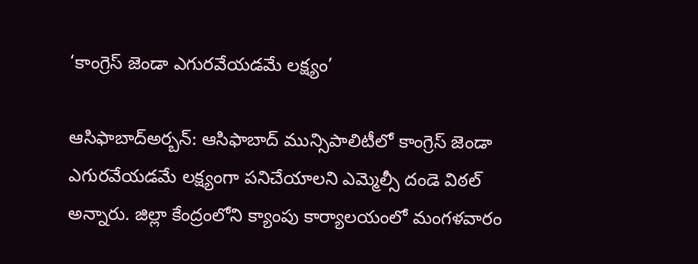‘కాంగ్రెస్‌ జెండా ఎగురవేయడమే లక్ష్యం’

ఆసిఫాబాద్‌అర్బన్‌: ఆసిఫాబాద్‌ మున్సిపాలిటీలో కాంగ్రెస్‌ జెండా ఎగురవేయడమే లక్ష్యంగా పనిచేయాలని ఎమ్మెల్సీ దండె విఠల్‌ అన్నారు. జిల్లా కేంద్రంలోని క్యాంపు కార్యాలయంలో మంగళవారం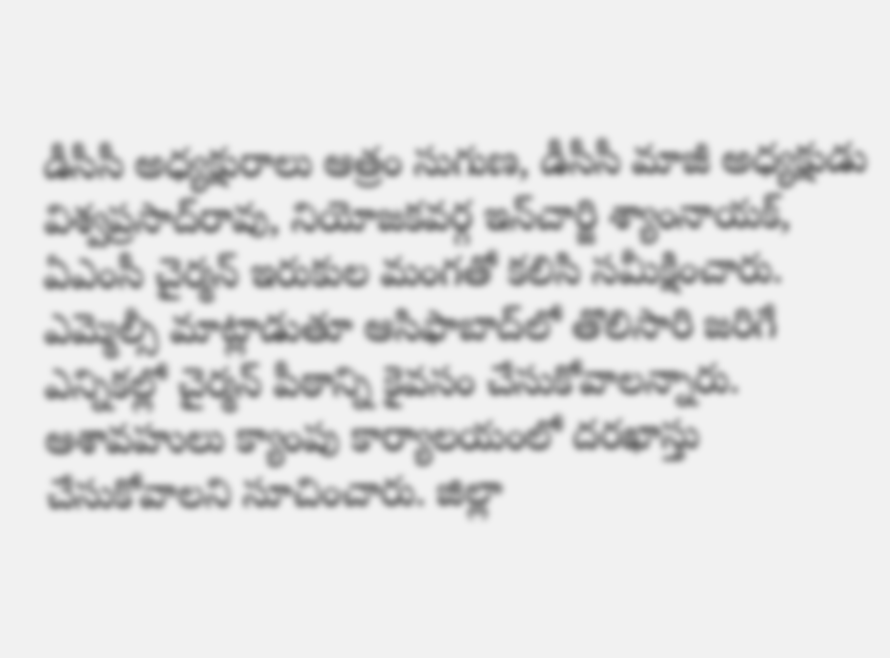డీసీసీ అధ్యక్షురాలు ఆత్రం సుగుణ, డీసీసీ మాజీ అధ్యక్షుడు విశ్వప్రసాద్‌రావు, నియోజకవర్గ ఇన్‌చార్జి శ్యాంనాయక్‌, ఏఎంసీ చైర్మన్‌ ఇరుకుల మంగతో కలిసి సమీక్షించారు. ఎమ్మెల్సీ మాట్లాడుతూ ఆసిఫాబాద్‌లో తొలిసారి జరిగే ఎన్నికల్లో చైర్మన్‌ పీఠాన్ని కైవసం చేసుకోవాలన్నారు. ఆశావహులు క్యాంపు కార్యాలయంలో దరఖాస్తు చేసుకోవాలని సూచించారు. జిల్లా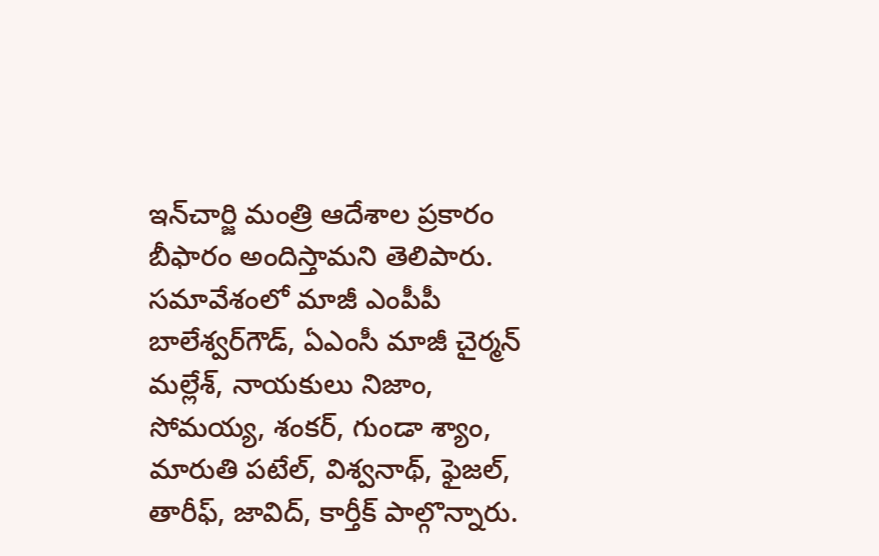ఇన్‌చార్జి మంత్రి ఆదేశాల ప్రకారం బీఫారం అందిస్తామని తెలిపారు. సమావేశంలో మాజీ ఎంపీపీ బాలేశ్వర్‌గౌడ్‌, ఏఎంసీ మాజీ చైర్మన్‌ మల్లేశ్‌, నాయకులు నిజాం, సోమయ్య, శంకర్‌, గుండా శ్యాం, మారుతి పటేల్‌, విశ్వనాథ్‌, ఫైజల్‌, తారీఫ్‌, జావిద్‌, కార్తీక్‌ పాల్గొన్నారు.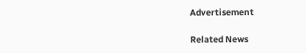Advertisement

Related News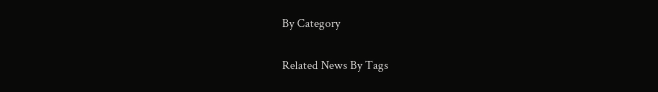By Category

Related News By Tags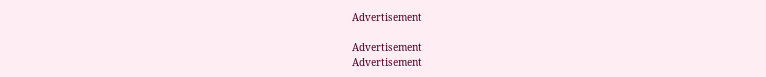Advertisement

Advertisement
Advertisement